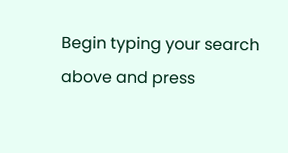Begin typing your search above and press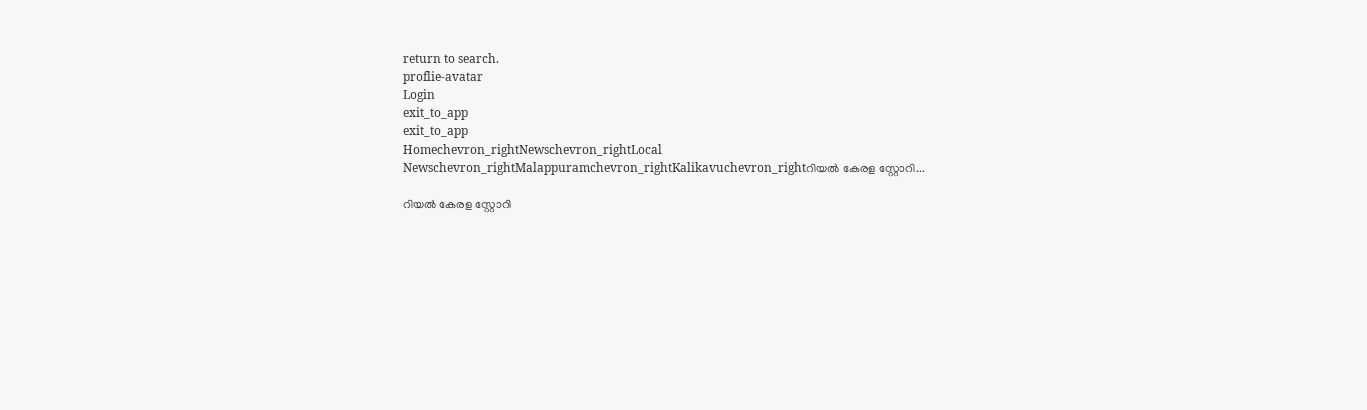return to search.
proflie-avatar
Login
exit_to_app
exit_to_app
Homechevron_rightNewschevron_rightLocal Newschevron_rightMalappuramchevron_rightKalikavuchevron_rightറിയൽ കേരള സ്റ്റോറി...

റിയൽ കേരള സ്റ്റോറി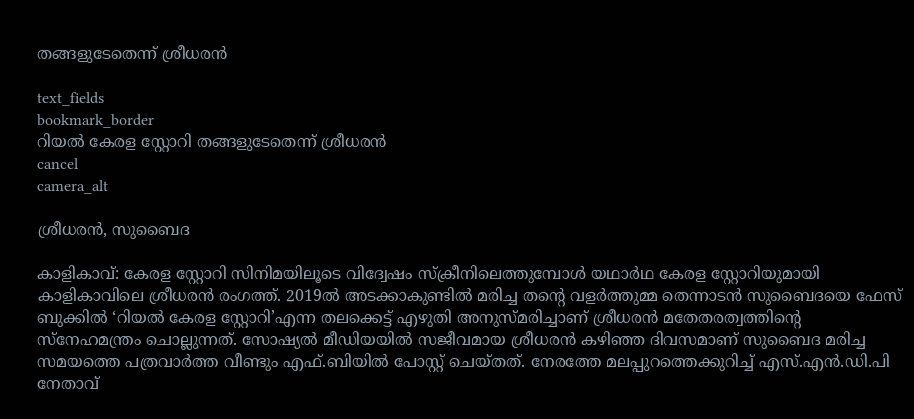തങ്ങളുടേതെന്ന് ശ്രീധരൻ

text_fields
bookmark_border
റിയൽ കേരള സ്റ്റോറി തങ്ങളുടേതെന്ന് ശ്രീധരൻ
cancel
camera_alt

ശ്രീധരൻ, സുബൈദ

കാളികാവ്: കേരള സ്റ്റോറി സിനിമയിലൂടെ വിദ്വേഷം സ്ക്രീനിലെത്തുമ്പോൾ യഥാർഥ കേരള സ്റ്റോറിയുമായി കാളികാവിലെ ശ്രീധരൻ രംഗത്ത്‌. 2019ൽ അടക്കാകുണ്ടിൽ മരിച്ച തന്‍റെ വളർത്തുമ്മ തെന്നാടൻ സുബൈദയെ ഫേസ് ബുക്കിൽ ‘റിയൽ കേരള സ്റ്റോറി’എന്ന തലക്കെട്ട് എഴുതി അനുസ്മരിച്ചാണ് ശ്രീധരൻ മതേതരത്വത്തിന്‍റെ സ്നേഹമന്ത്രം ചൊല്ലുന്നത്. സോഷ്യൽ മീഡിയയിൽ സജീവമായ ശ്രീധരൻ കഴിഞ്ഞ ദിവസമാണ് സുബൈദ മരിച്ച സമയത്തെ പത്രവാർത്ത വീണ്ടും എഫ്.ബിയിൽ പോസ്റ്റ് ചെയ്തത്. നേരത്തേ മലപ്പുറത്തെക്കുറിച്ച് എസ്.എൻ.ഡി.പി നേതാവ്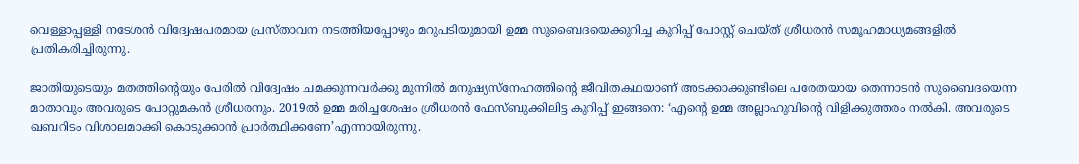വെള്ളാപ്പള്ളി നടേശൻ വിദ്വേഷപരമായ പ്രസ്താവന നടത്തിയപ്പോഴും മറുപടിയുമായി ഉമ്മ സുബൈദയെക്കുറിച്ച കുറിപ്പ് പോസ്റ്റ് ചെയ്ത് ശ്രീധരൻ സമൂഹമാധ്യമങ്ങളിൽ പ്രതികരിച്ചിരുന്നു.

ജാതിയുടെയും മതത്തിന്റെയും പേരിൽ വിദ്വേഷം ചമക്കുന്നവർക്കു മുന്നിൽ മനുഷ്യസ്‌നേഹത്തിന്റെ ജീവിതകഥയാണ് അടക്കാക്കുണ്ടിലെ പരേതയായ തെന്നാടൻ സുബൈദയെന്ന മാതാവും അവരുടെ പോറ്റുമകൻ ശ്രീധരനും. 2019ൽ ഉമ്മ മരിച്ചശേഷം ശ്രീധരൻ ഫേസ്ബുക്കിലിട്ട കുറിപ്പ് ഇങ്ങനെ: ‘എന്റെ ഉമ്മ അല്ലാഹുവിന്റെ വിളിക്കുത്തരം നൽകി. അവരുടെ ഖബറിടം വിശാലമാക്കി കൊടുക്കാൻ പ്രാർത്ഥിക്കണേ’എന്നായിരുന്നു.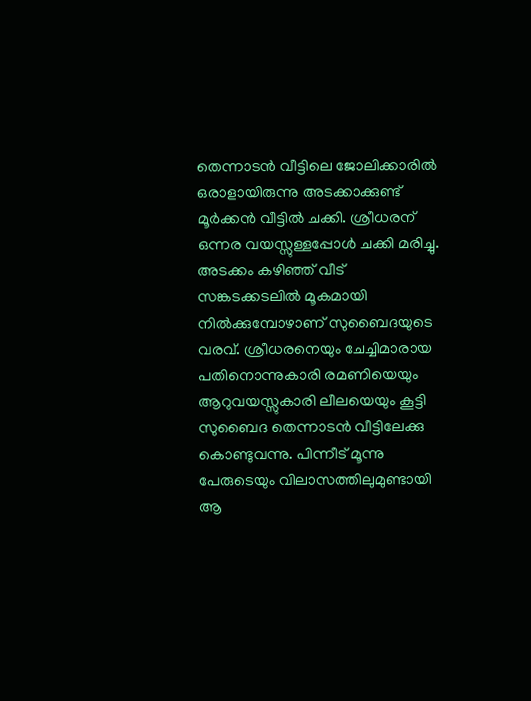തെന്നാടന്‍ വീട്ടിലെ ജോലിക്കാരില്‍ ഒരാളായിരുന്നു അടക്കാക്കുണ്ട് മൂര്‍ക്കന്‍ വീട്ടില്‍ ചക്കി. ശ്രീധരന് ഒന്നര വയസ്സുള്ളപ്പോള്‍ ചക്കി മരിച്ചു. അടക്കം കഴിഞ്ഞ് വീട് സങ്കടക്കടലിൽ മൂകമായി നില്‍ക്കുമ്പോഴാണ് സുബൈദയുടെ വരവ്. ശ്രീധരനെയും ചേച്ചിമാരായ പതിനൊന്നുകാരി രമണിയെയും ആറുവയസ്സുകാരി ലീലയെയും കൂട്ടി സുബൈദ തെന്നാടന്‍ വീട്ടിലേക്കു കൊണ്ടുവന്നു. പിന്നീട് മൂന്നു പേരുടെയും വിലാസത്തിലുമുണ്ടായി ആ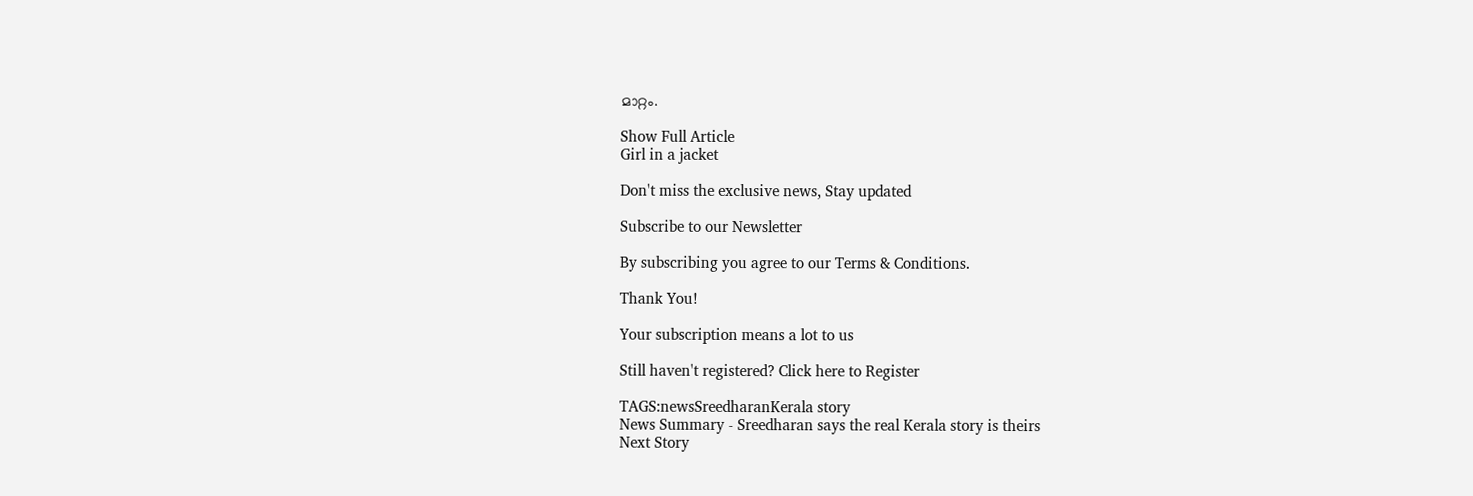മാറ്റം.

Show Full Article
Girl in a jacket

Don't miss the exclusive news, Stay updated

Subscribe to our Newsletter

By subscribing you agree to our Terms & Conditions.

Thank You!

Your subscription means a lot to us

Still haven't registered? Click here to Register

TAGS:newsSreedharanKerala story
News Summary - Sreedharan says the real Kerala story is theirs
Next Story